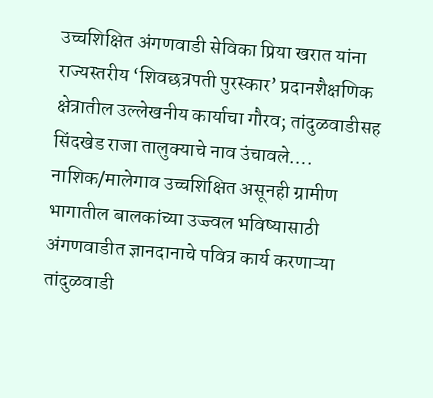उच्चशिक्षित अंगणवाडी सेविका प्रिया खरात यांना राज्यस्तरीय ‘शिवछत्रपती पुरस्कार’ प्रदानशैक्षणिक क्षेत्रातील उल्लेखनीय कार्याचा गौरव; तांदुळवाडीसह सिंदखेड राजा तालुक्याचे नाव उंचावले….
नाशिक/मालेगाव उच्चशिक्षित असूनही ग्रामीण भागातील बालकांच्या उज्ज्वल भविष्यासाठी अंगणवाडीत ज्ञानदानाचे पवित्र कार्य करणाऱ्या तांदुळवाडी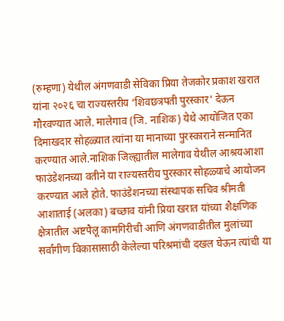(रुम्हणा) येथील अंगणवाडी सेविका प्रिया तेजकोर प्रकाश खरात यांना २०२६ चा राज्यस्तरीय ‘शिवछत्रपती पुरस्कार’ देऊन गौरवण्यात आले. मालेगाव (जि. नाशिक) येथे आयोजित एका दिमाखदार सोहळ्यात त्यांना या मानाच्या पुरस्काराने सन्मानित करण्यात आले.नाशिक जिल्ह्यातील मालेगाव येथील आश्रयआशा फाउंडेशनच्या वतीने या राज्यस्तरीय पुरस्कार सोहळ्याचे आयोजन करण्यात आले होते. फाउंडेशनच्या संस्थापक सचिव श्रीमती आशाताई (अलका) बच्छाव यांनी प्रिया खरात यांच्या शैक्षणिक क्षेत्रातील अष्टपैलू कामगिरीची आणि अंगणवाडीतील मुलांच्या सर्वांगीण विकासासाठी केलेल्या परिश्रमांची दखल घेऊन त्यांची या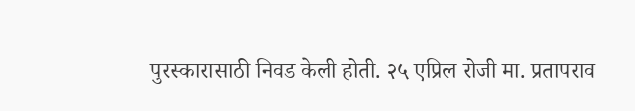पुरस्कारासाठी निवड केली होती. २५ एप्रिल रोजी मा. प्रतापराव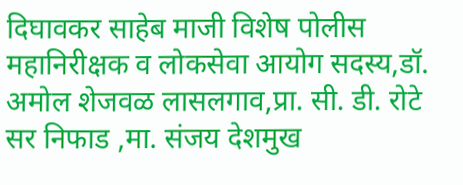दिघावकर साहेब माजी विशेष पोलीस महानिरीक्षक व लोकसेवा आयोग सदस्य,डॉ. अमोल शेजवळ लासलगाव,प्रा. सी. डी. रोटे सर निफाड ,मा. संजय देशमुख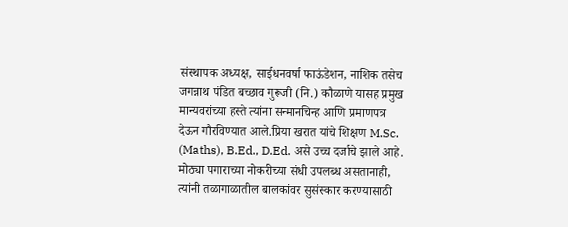संस्थापक अध्यक्ष, साईधनवर्षा फाऊंडेशन, नाशिक तसेच जगन्नाथ पंडित बच्छाव गुरूजी (नि.) कौळाणे यासह प्रमुख मान्यवरांच्या हस्ते त्यांना सन्मानचिन्ह आणि प्रमाणपत्र देऊन गौरविण्यात आले.प्रिया खरात यांचे शिक्षण M.Sc. (Maths), B.Ed., D.Ed. असे उच्च दर्जाचे झाले आहे. मोठ्या पगाराच्या नोकरीच्या संधी उपलब्ध असतानाही, त्यांनी तळागाळातील बालकांवर सुसंस्कार करण्यासाठी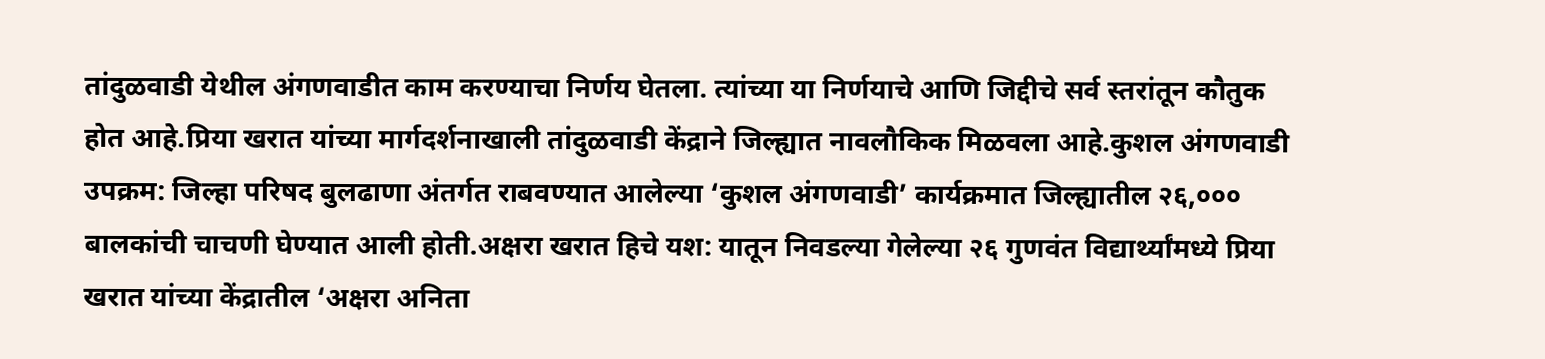तांदुळवाडी येथील अंगणवाडीत काम करण्याचा निर्णय घेतला. त्यांच्या या निर्णयाचे आणि जिद्दीचे सर्व स्तरांतून कौतुक होत आहे.प्रिया खरात यांच्या मार्गदर्शनाखाली तांदुळवाडी केंद्राने जिल्ह्यात नावलौकिक मिळवला आहे.कुशल अंगणवाडी उपक्रम: जिल्हा परिषद बुलढाणा अंतर्गत राबवण्यात आलेल्या ‘कुशल अंगणवाडी’ कार्यक्रमात जिल्ह्यातील २६,००० बालकांची चाचणी घेण्यात आली होती.अक्षरा खरात हिचे यश: यातून निवडल्या गेलेल्या २६ गुणवंत विद्यार्थ्यांमध्ये प्रिया खरात यांच्या केंद्रातील ‘अक्षरा अनिता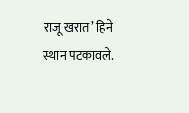राजू खरात’ हिने स्थान पटकावले.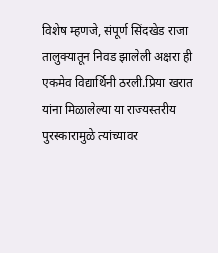विशेष म्हणजे, संपूर्ण सिंदखेड राजा तालुक्यातून निवड झालेली अक्षरा ही एकमेव विद्यार्थिनी ठरली.प्रिया खरात यांना मिळालेल्या या राज्यस्तरीय पुरस्कारामुळे त्यांच्यावर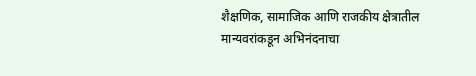शैक्षणिक, सामाजिक आणि राजकीय क्षेत्रातील मान्यवरांकडून अभिनंदनाचा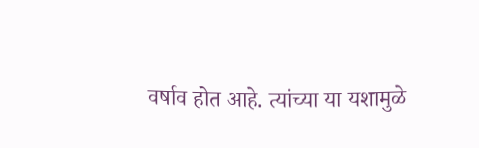वर्षाव होत आहे. त्यांच्या या यशामुळे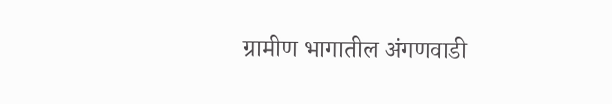ग्रामीण भागातील अंगणवाडी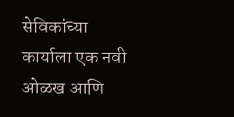सेविकांच्या कार्याला एक नवी ओळख आणि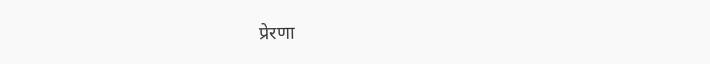प्रेरणा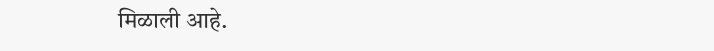मिळाली आहे.